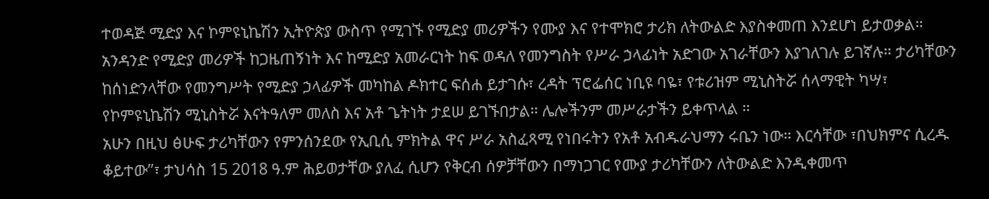ተወዳጅ ሚድያ እና ኮምዩኒኬሽን ኢትዮጵያ ውስጥ የሚገኙ የሚድያ መሪዎችን የሙያ እና የተሞክሮ ታሪክ ለትውልድ እያስቀመጠ እንደሆነ ይታወቃል። አንዳንድ የሚድያ መሪዎች ከጋዜጠኝነት እና ከሚድያ አመራርነት ከፍ ወዳለ የመንግስት የሥራ ኃላፊነት አድገው አገራቸውን እያገለገሉ ይገኛሉ። ታሪካቸውን ከሰነድንላቸው የመንግሥት የሚድያ ኃላፊዎች መካከል ዶክተር ፍሰሐ ይታገሱ፣ ረዳት ፕሮፌሰር ነቢዩ ባዬ፣ የቱሪዝም ሚኒስትሯ ሰላማዊት ካሣ፣ የኮምዩኒኬሽን ሚኒስትሯ እናትዓለም መለስ እና አቶ ጌትነት ታደሠ ይገኙበታል። ሌሎችንም መሥራታችን ይቀጥላል ።
አሁን በዚህ ፅሁፍ ታሪካቸውን የምንሰንደው የኢቢሲ ምክትል ዋና ሥራ አስፈጻሚ የነበሩትን የአቶ አብዱራህማን ሩቤን ነው። እርሳቸው ፣በህክምና ሲረዱ ቆይተው”፣ ታህሳስ 15 2018 ዓ.ም ሕይወታቸው ያለፈ ሲሆን የቅርብ ሰዎቻቸውን በማነጋገር የሙያ ታሪካቸውን ለትውልድ እንዲቀመጥ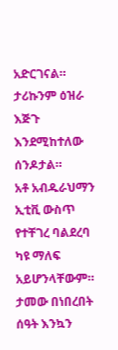አድርገናል። ታሪኩንም ዕዝራ እጅጉ እንደሚከተለው ሰንዶታል።
አቶ አብዱራህማን ኢቲቪ ውስጥ የተቸገረ ባልደረባ ካዩ ማለፍ አይሆንላቸውም። ታመው በነበረበት ሰዓት እንኳን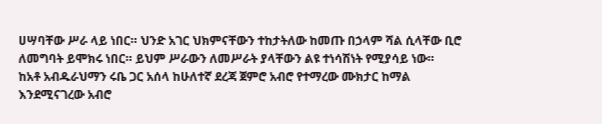ሀሣባቸው ሥራ ላይ ነበር። ህንድ አገር ህክምናቸውን ተከታትለው ከመጡ በኃላም ሻል ሲላቸው ቢሮ ለመግባት ይሞክሩ ነበር። ይህም ሥራውን ለመሥራት ያላቸውን ልዩ ተነሳሽነት የሚያሳይ ነው።
ከአቶ አብዱራህማን ሩቤ ጋር አሰላ ከሁለተኛ ደረጃ ጀምሮ አብሮ የተማረው ሙክታር ከማል እንደሚናገረው አብሮ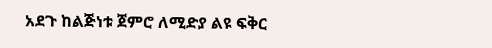አደጉ ከልጅነቱ ጀምሮ ለሚድያ ልዩ ፍቅር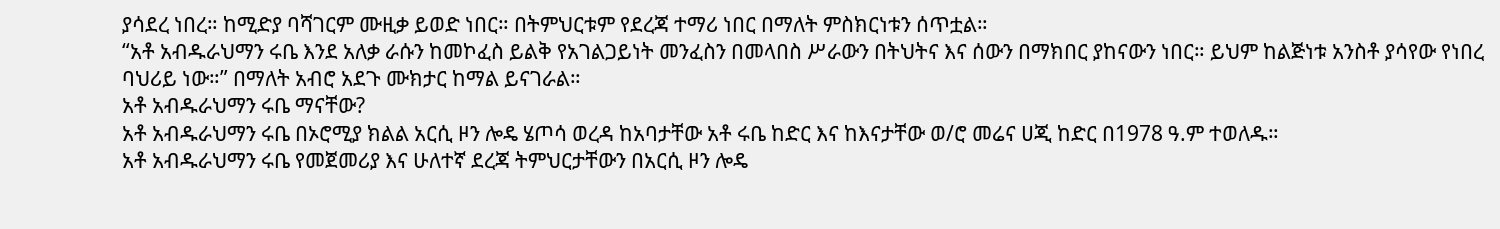ያሳደረ ነበረ። ከሚድያ ባሻገርም ሙዚቃ ይወድ ነበር። በትምህርቱም የደረጃ ተማሪ ነበር በማለት ምስክርነቱን ሰጥቷል።
“አቶ አብዱራህማን ሩቤ እንደ አለቃ ራሱን ከመኮፈስ ይልቅ የአገልጋይነት መንፈስን በመላበስ ሥራውን በትህትና እና ሰውን በማክበር ያከናውን ነበር። ይህም ከልጅነቱ አንስቶ ያሳየው የነበረ ባህሪይ ነው።” በማለት አብሮ አደጉ ሙክታር ከማል ይናገራል።
አቶ አብዱራህማን ሩቤ ማናቸው?
አቶ አብዱራህማን ሩቤ በኦሮሚያ ክልል አርሲ ዞን ሎዴ ሄጦሳ ወረዳ ከአባታቸው አቶ ሩቤ ከድር እና ከእናታቸው ወ/ሮ መሬና ሀጂ ከድር በ1978 ዓ.ም ተወለዱ።
አቶ አብዱራህማን ሩቤ የመጀመሪያ እና ሁለተኛ ደረጃ ትምህርታቸውን በአርሲ ዞን ሎዴ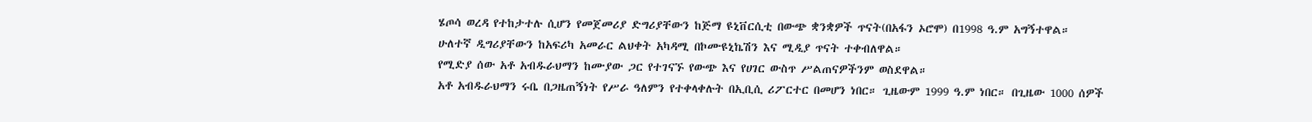ሄጦሳ ወረዳ የተከታተሉ ሲሆን የመጀመሪያ ድግሪያቸውን ከጅማ ዩኒቨርሲቲ በውጭ ቋንቋዎች ጥናት(በአፋን ኦሮሞ) በ1998 ዓ.ም አግኝተዋል።
ሁለተኛ ዲግሪያቸውን ከአፍሪካ አመራር ልህቀት አካዳሚ በኮሙዩኒኬሽን እና ሚዲያ ጥናት ተቀብለዋል።
የሚድያ ሰው አቶ አብዱራህማን ከሙያው ጋር የተገናኙ የውጭ እና የሀገር ውስጥ ሥልጠናዎችንም ወስደዋል።
አቶ አብዱራህማን ሩቤ በጋዜጠኝነት የሥራ ዓለምን የተቀላቀሉት በኢቢሲ ሪፖርተር በመሆን ነበር። ጊዜውም 1999 ዓ.ም ነበር። በጊዜው 1000 ሰዎች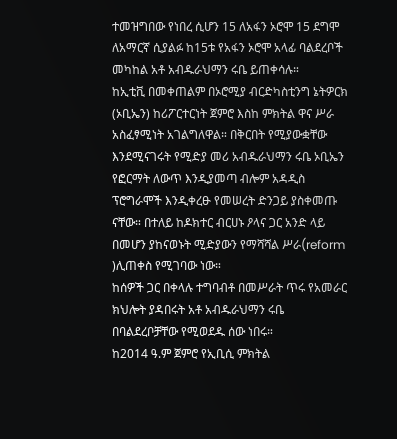ተመዝግበው የነበረ ሲሆን 15 ለአፋን ኦሮሞ 15 ደግሞ ለአማርኛ ሲያልፉ ከ15ቱ የአፋን ኦሮሞ አላፊ ባልደረቦች መካከል አቶ አብዱራህማን ሩቤ ይጠቀሳሉ።
ከኢቲቪ በመቀጠልም በኦሮሚያ ብርድካስቲንግ ኔትዎርክ (ኦቢኤን) ከሪፖርተርነት ጀምሮ እስከ ምክትል ዋና ሥራ አስፈፃሚነት አገልግለዋል። በቅርበት የሚያውቋቸው እንደሚናገሩት የሚድያ መሪ አብዱራህማን ሩቤ ኦቢኤን የፎርማት ለውጥ እንዲያመጣ ብሎም አዳዲስ ፕሮግራሞች እንዲቀረፁ የመሠረት ድንጋይ ያስቀመጡ ናቸው። በተለይ ከዶክተር ብርሀኑ ዖላና ጋር አንድ ላይ በመሆን ያከናወኑት ሚድያውን የማሻሻል ሥራ(reform )ሊጠቀስ የሚገባው ነው።
ከሰዎች ጋር በቀላሉ ተግባብቶ በመሥራት ጥሩ የአመራር ክህሎት ያዳበሩት አቶ አብዱራህማን ሩቤ በባልደረቦቻቸው የሚወደዱ ሰው ነበሩ።
ከ2014 ዓ.ም ጀምሮ የኢቢሲ ምክትል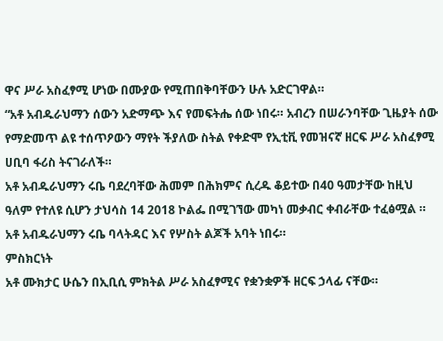ዋና ሥራ አስፈፃሚ ሆነው በሙያው የሚጠበቅባቸውን ሁሉ አድርገዋል።
“አቶ አብዱራህማን ሰውን አድማጭ እና የመፍትሔ ሰው ነበሩ። አብረን በሠራንባቸው ጊዜያት ሰው የማድመጥ ልዩ ተሰጥዖውን ማየት ችያለው ስትል የቀድሞ የኢቲቪ የመዝናኛ ዘርፍ ሥራ አስፈፃሚ ሀቢባ ፋሪስ ትናገራለች።
አቶ አብዱራህማን ሩቤ ባደረባቸው ሕመም በሕክምና ሲረዱ ቆይተው በ40 ዓመታቸው ከዚህ ዓለም የተለዩ ሲሆን ታህሳስ 14 2018 ኮልፌ በሚገኘው መካነ መቃብር ቀብራቸው ተፈፅሟል ።
አቶ አብዱራህማን ሩቤ ባላትዳር እና የሦስት ልጆች አባት ነበሩ።
ምስክርነት
አቶ ሙክታር ሁሴን በኢቢሲ ምክትል ሥራ አስፈፃሚና የቋንቋዎች ዘርፍ ኃላፊ ናቸው።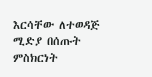እርሳቸው ለተወዳጅ ሚድያ በሰጡት ምስክርነት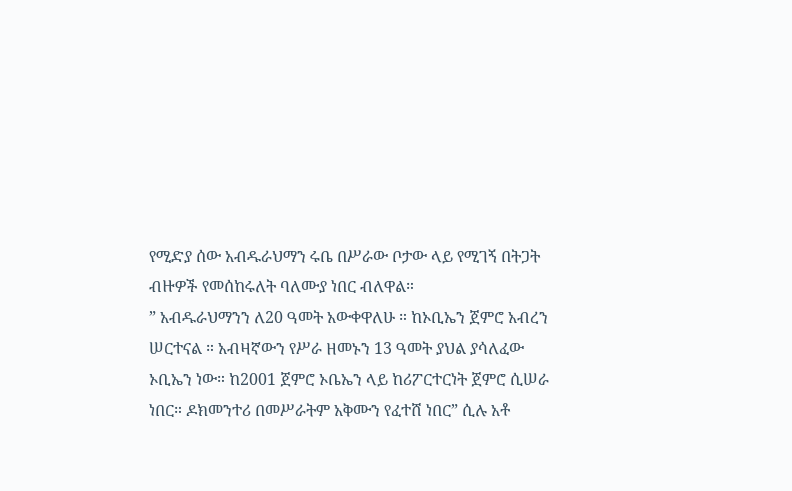የሚድያ ሰው አብዱራህማን ሩቤ በሥራው ቦታው ላይ የሚገኝ በትጋት ብዙዎች የመሰከሩለት ባለሙያ ነበር ብለዋል።
” አብዱራህማንን ለ20 ዓመት አውቀዋለሁ ። ከኦቢኤን ጀምሮ አብረን ሠርተናል ። አብዛኛውን የሥራ ዘመኑን 13 ዓመት ያህል ያሳለፈው ኦቢኤን ነው። ከ2001 ጀምሮ ኦቤኤን ላይ ከሪፖርተርነት ጀምሮ ሲሠራ ነበር። ዶክመንተሪ በመሥራትም አቅሙን የፈተሸ ነበር” ሲሉ አቶ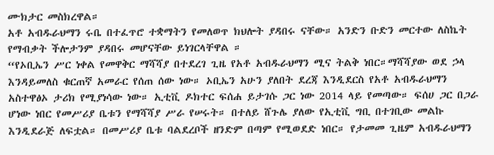ሙክታር መስክረዋል።
አቶ አብዱራህማን ሩቤ በተፈጥሮ ተቋማትን የመለወጥ ክህሎት ያዳበሩ ናቸው። አንድን ቡድን መርተው ለስኬት የማብቃት ችሎታንም ያዳበሩ መሆናቸው ይነገርላቸዋል ።
“የኦቢኤን ሥር ነቀል የመዋቅር ማሻሻያ በተደረገ ጊዜ የአቶ አብዱራህማን ሚና ትልቅ ነበር።ማሻሻያው ወደ ኃላ እንዳይመለስ ቁርጠኛ አመራር የሰጠ ሰው ነው። ኦቢኤን አሁን ያለበት ደረጃ እንዲደርስ የአቶ አብዱራህማን አስተዋፅኦ ታሪክ የሚያነሳው ነው። ኢቲቪ ዶክተር ፍሰሐ ይታገሱ ጋር ነው 2014 ላይ የመጣው። ፍሰሀ ጋር በጋራ ሆነው ነበር የመሥሪያ ቤቱን የማሻሻያ ሥራ የሠሩት። በተለይ ሸጉሌ ያለው የኢቲቪ ግቢ በተገቢው መልኩ እንዲደራጅ ለፍቷል። በመሥሪያ ቤቱ ባልደረቦች ዘንድም በጣም የሚወደድ ነበር። የታመመ ጊዜም አብዱራህማን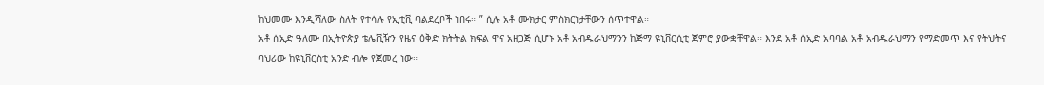ከህመሙ እንዲሻለው ስለት የተሳሉ የኢቲቪ ባልደረቦች ነበሩ። ” ሲሉ አቶ ሙክታር ምስክርነታቸውን ሰጥተዋል።
አቶ ሰኢድ ዓለሙ በኢትዮጵያ ቴሌቪዥን የዜና ዕቅድ ክትትል ክፍል ዋና አዘጋጅ ሲሆኑ አቶ አብዱራህማንን ከጅማ ዩኒቨርሲቲ ጀምሮ ያውቋቸዋል። እንደ አቶ ሰኢድ አባባል አቶ አብዱራህማን የማድመጥ እና የትህትና ባህሪው ከዩኒቨርስቲ አንድ ብሎ የጀመረ ነው።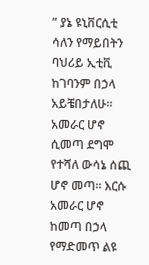” ያኔ ዩኒቨርሲቲ ሳለን የማይበትን ባህሪይ ኢቲቪ ከገባንም በኃላ አይቼበታለሁ። አመራር ሆኖ ሲመጣ ደግሞ የተሻለ ውሳኔ ሰጪ ሆኖ መጣ። እርሱ አመራር ሆኖ ከመጣ በኃላ የማድመጥ ልዩ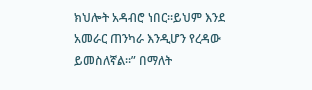ክህሎት አዳብሮ ነበር።ይህም እንደ አመራር ጠንካራ እንዲሆን የረዳው ይመስለኛል።” በማለት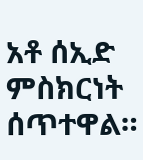አቶ ሰኢድ ምስክርነት ሰጥተዋል።